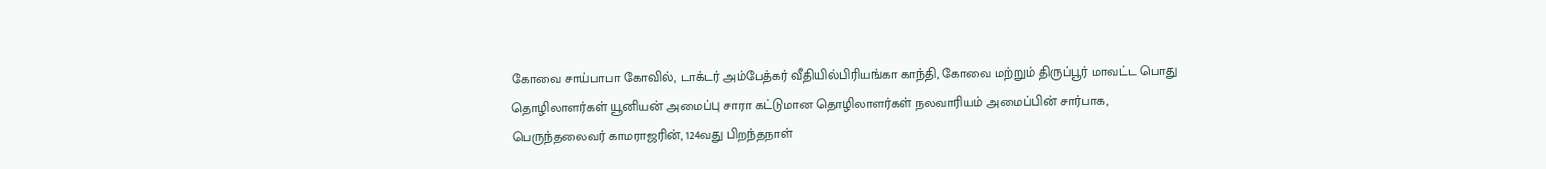கோவை சாய்பாபா கோவில், டாக்டர் அம்பேத்கர் வீதியில்பிரியங்கா காந்தி, கோவை மற்றும் திருப்பூர் மாவட்ட பொது தொழிலாளர்கள் யூனியன் அமைப்பு சாரா கட்டுமான தொழிலாளர்கள் நலவாரியம் அமைப்பின் சார்பாக, பெருந்தலைவர் காமராஜரின், 124வது பிறந்தநாள்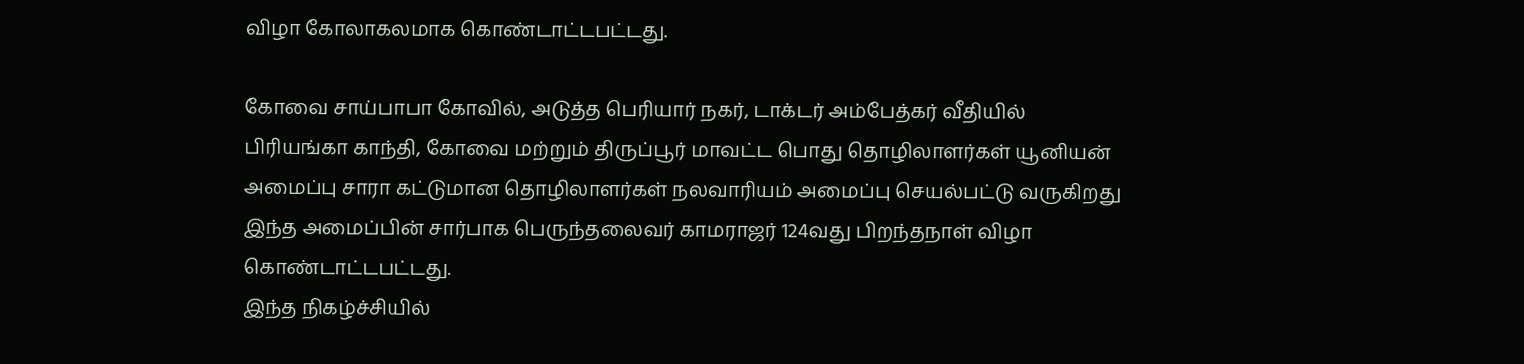விழா கோலாகலமாக கொண்டாட்டபட்டது.

கோவை சாய்பாபா கோவில், அடுத்த பெரியார் நகர், டாக்டர் அம்பேத்கர் வீதியில்
பிரியங்கா காந்தி, கோவை மற்றும் திருப்பூர் மாவட்ட பொது தொழிலாளர்கள் யூனியன் அமைப்பு சாரா கட்டுமான தொழிலாளர்கள் நலவாரியம் அமைப்பு செயல்பட்டு வருகிறது இந்த அமைப்பின் சார்பாக பெருந்தலைவர் காமராஜர் 124வது பிறந்தநாள் விழா கொண்டாட்டபட்டது.
இந்த நிகழ்ச்சியில்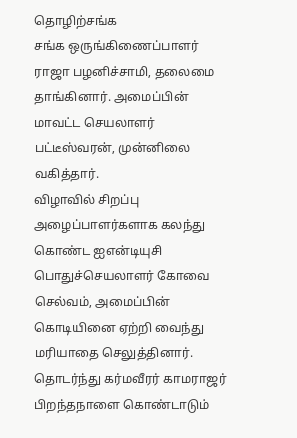தொழிற்சங்க
சங்க ஒருங்கிணைப்பாளர் ராஜா பழனிச்சாமி, தலைமை தாங்கினார். அமைப்பின் மாவட்ட செயலாளர் பட்டீஸ்வரன், முன்னிலை வகித்தார்.
விழாவில் சிறப்பு அழைப்பாளர்களாக கலந்து கொண்ட ஐஎன்டியுசி பொதுச்செயலாளர் கோவை செல்வம், அமைப்பின் கொடியினை ஏற்றி வைந்து மரியாதை செலுத்தினார். தொடர்ந்து கர்மவீரர் காமராஜர் பிறந்தநாளை கொண்டாடும்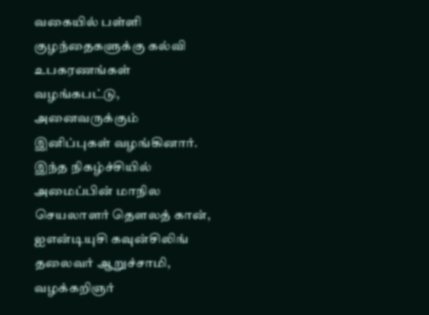வகையில் பள்ளி குழந்தைகளுக்கு கல்வி உபகரணங்கள் வழங்கபட்டு, அனைவருக்கும் இனிப்புகள் வழங்கினார். இந்த நிகழ்ச்சியில் அமைப்பின் மாநில செயலாளர் தெளலத் கான், ஐஎன்டியுசி கவுன்சிலிங் தலைவர் ஆறுச்சாமி, வழக்கறிஞர்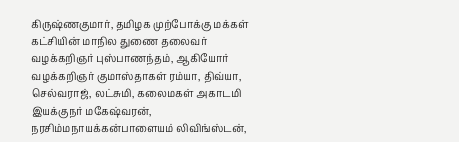கிருஷ்ணகுமார், தமிழக முற்போக்கு மக்கள் கட்சியின் மாநில துணை தலைவர் வழக்கறிஞர் புஸ்பாணந்தம், ஆகியோர் வழக்கறிஞர் குமாஸ்தாகள் ரம்யா, திவ்யா, செல்வராஜ், லட்சுமி, கலைமகள் அகாடமி இயக்குநர் மகேஷ்வரன், நரசிம்மநாயக்கன்பாளையம் லிவிங்ஸ்டன்,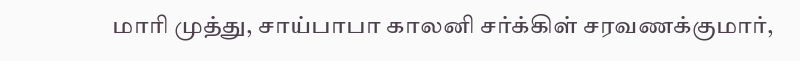மாரி முத்து, சாய்பாபா காலனி சர்க்கிள் சரவணக்குமார்,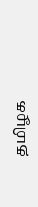தமிழக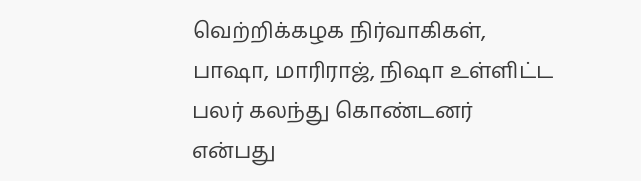வெற்றிக்கழக நிர்வாகிகள், பாஷா, மாரிராஜ், நிஷா உள்ளிட்ட பலர் கலந்து கொண்டனர் என்பது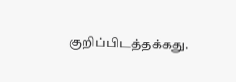குறிப்பிடத்தக்கது.